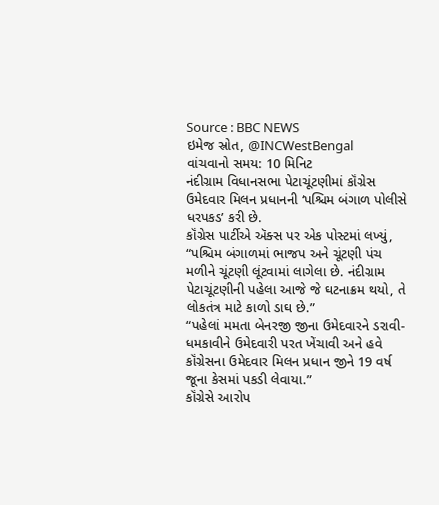Source : BBC NEWS
ઇમેજ સ્રોત, @INCWestBengal
વાંચવાનો સમય: 10 મિનિટ
નંદીગ્રામ વિધાનસભા પેટાચૂંટણીમાં કૉંગ્રેસ ઉમેદવાર મિલન પ્રધાનની ‘પશ્ચિમ બંગાળ પોલીસે ધરપકડ’ કરી છે.
કૉંગ્રેસ પાર્ટીએ ઍક્સ પર એક પોસ્ટમાં લખ્યું, “પશ્ચિમ બંગાળમાં ભાજપ અને ચૂંટણી પંચ મળીને ચૂંટણી લૂંટવામાં લાગેલા છે. નંદીગ્રામ પેટાચૂંટણીની પહેલા આજે જે ઘટનાક્રમ થયો, તે લોકતંત્ર માટે કાળો ડાઘ છે.”
“પહેલાં મમતા બેનરજી જીના ઉમેદવારને ડરાવી-ધમકાવીને ઉમેદવારી પરત ખેંચાવી અને હવે કૉંગ્રેસના ઉમેદવાર મિલન પ્રધાન જીને 19 વર્ષ જૂના કેસમાં પકડી લેવાયા.”
કૉંગ્રેસે આરોપ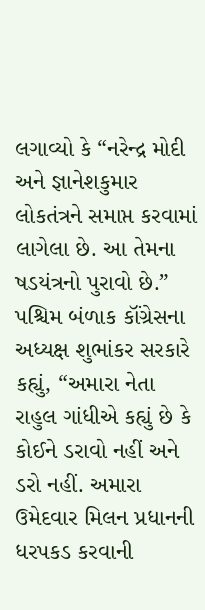લગાવ્યો કે “નરેન્દ્ર મોદી અને જ્ઞાનેશકુમાર લોકતંત્રને સમાપ્ત કરવામાં લાગેલા છે. આ તેમના ષડયંત્રનો પુરાવો છે.”
પશ્ચિમ બંળાક કૉંગ્રેસના અધ્યક્ષ શુભાંકર સરકારે કહ્યું, “અમારા નેતા રાહુલ ગાંધીએ કહ્યું છે કે કોઈને ડરાવો નહીં અને ડરો નહીં. અમારા ઉમેદવાર મિલન પ્રધાનની ધરપકડ કરવાની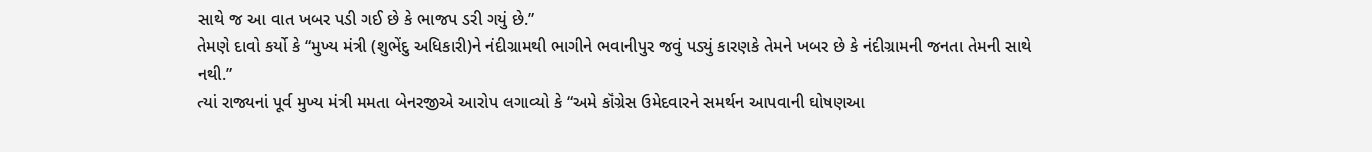સાથે જ આ વાત ખબર પડી ગઈ છે કે ભાજપ ડરી ગયું છે.”
તેમણે દાવો કર્યો કે “મુખ્ય મંત્રી (શુભેંદુ અધિકારી)ને નંદીગ્રામથી ભાગીને ભવાનીપુર જવું પડ્યું કારણકે તેમને ખબર છે કે નંદીગ્રામની જનતા તેમની સાથે નથી.”
ત્યાં રાજ્યનાં પૂર્વ મુખ્ય મંત્રી મમતા બેનરજીએ આરોપ લગાવ્યો કે “અમે કૉંગ્રેસ ઉમેદવારને સમર્થન આપવાની ઘોષણઆ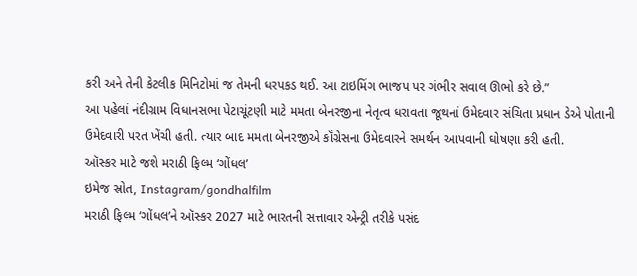કરી અને તેની કેટલીક મિનિટોમાં જ તેમની ધરપકડ થઈ. આ ટાઇમિંગ ભાજપ પર ગંભીર સવાલ ઊભો કરે છે.”
આ પહેલાં નંદીગ્રામ વિધાનસભા પેટાચૂંટણી માટે મમતા બેનરજીના નેતૃત્વ ધરાવતા જૂથનાં ઉમેદવાર સંચિતા પ્રધાન ડેએ પોતાની ઉમેદવારી પરત ખેંચી હતી. ત્યાર બાદ મમતા બેનરજીએ કૉંગ્રેસના ઉમેદવારને સમર્થન આપવાની ઘોષણા કરી હતી.
ઑસ્કર માટે જશે મરાઠી ફિલ્મ ‘ગોંધલ’
ઇમેજ સ્રોત, Instagram/gondhalfilm
મરાઠી ફિલ્મ ‘ગોંધલ’ને ઑસ્કર 2027 માટે ભારતની સત્તાવાર એન્ટ્રી તરીકે પસંદ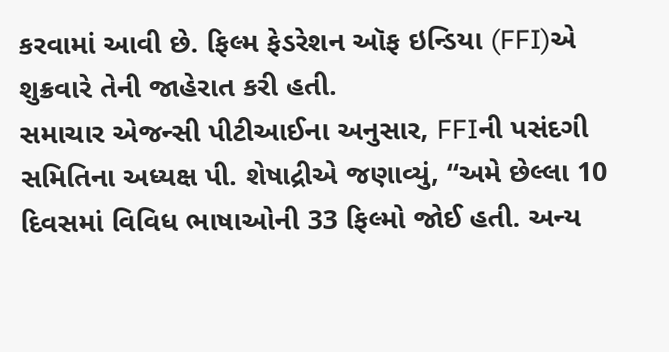કરવામાં આવી છે. ફિલ્મ ફેડરેશન ઑફ ઇન્ડિયા (FFI)એ શુક્રવારે તેની જાહેરાત કરી હતી.
સમાચાર એજન્સી પીટીઆઈના અનુસાર, FFIની પસંદગી સમિતિના અધ્યક્ષ પી. શેષાદ્રીએ જણાવ્યું, “અમે છેલ્લા 10 દિવસમાં વિવિધ ભાષાઓની 33 ફિલ્મો જોઈ હતી. અન્ય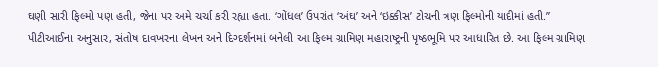ઘણી સારી ફિલ્મો પણ હતી, જેના પર અમે ચર્ચા કરી રહ્યા હતા. ‘ગોંધલ’ ઉપરાંત ‘અંઘ’ અને ‘ઇક્કીસ’ ટોચની ત્રણ ફિલ્મોની યાદીમાં હતી.”
પીટીઆઈના અનુસાર, સંતોષ દાવખરના લેખન અને દિગ્દર્શનમાં બનેલી આ ફિલ્મ ગ્રામિણ મહારાષ્ટ્રની પૃષ્ઠભૂમિ પર આધારિત છે. આ ફિલ્મ ગ્રામિણ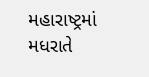મહારાષ્ટ્રમાં મધરાતે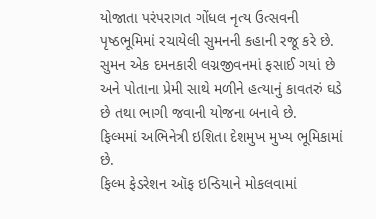યોજાતા પરંપરાગત ગોંધલ નૃત્ય ઉત્સવની પૃષ્ઠભૂમિમાં રચાયેલી સુમનની કહાની રજૂ કરે છે.
સુમન એક દમનકારી લગ્નજીવનમાં ફસાઈ ગયાં છે અને પોતાના પ્રેમી સાથે મળીને હત્યાનું કાવતરું ઘડે છે તથા ભાગી જવાની યોજના બનાવે છે.
ફિલ્મમાં અભિનેત્રી ઇશિતા દેશમુખ મુખ્ય ભૂમિકામાં છે.
ફિલ્મ ફેડરેશન ઑફ ઇન્ડિયાને મોકલવામાં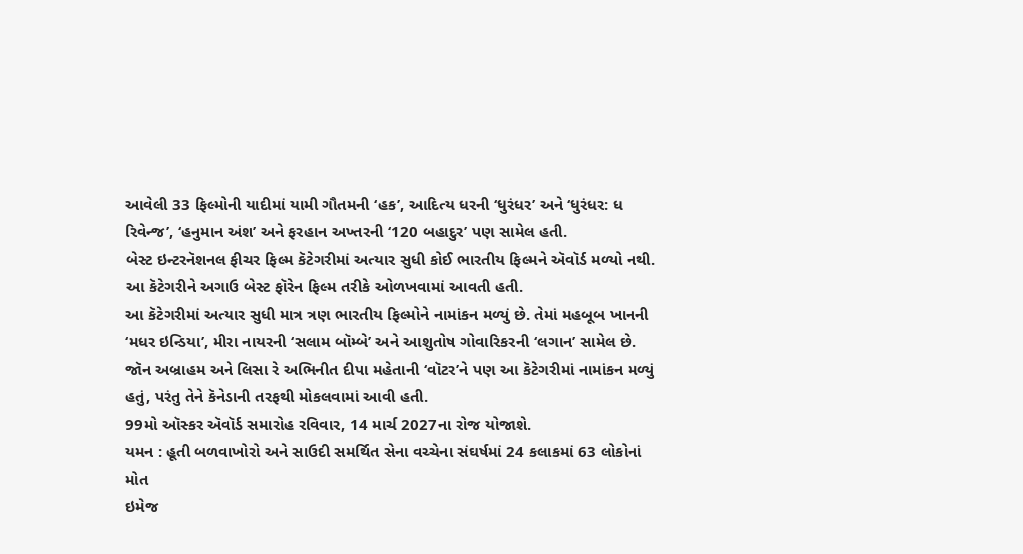આવેલી 33 ફિલ્મોની યાદીમાં યામી ગૌતમની ‘હક’, આદિત્ય ધરની ‘ધુરંધર’ અને ‘ધુરંધર: ધ રિવેન્જ’, ‘હનુમાન અંશ’ અને ફરહાન અખ્તરની ‘120 બહાદુર’ પણ સામેલ હતી.
બેસ્ટ ઇન્ટરનૅશનલ ફીચર ફિલ્મ કૅટેગરીમાં અત્યાર સુધી કોઈ ભારતીય ફિલ્મને ઍવૉર્ડ મળ્યો નથી. આ કૅટેગરીને અગાઉ બેસ્ટ ફૉરેન ફિલ્મ તરીકે ઓળખવામાં આવતી હતી.
આ કૅટેગરીમાં અત્યાર સુધી માત્ર ત્રણ ભારતીય ફિલ્મોને નામાંકન મળ્યું છે. તેમાં મહબૂબ ખાનની ‘મધર ઇન્ડિયા’, મીરા નાયરની ‘સલામ બૉમ્બે’ અને આશુતોષ ગોવારિકરની ‘લગાન’ સામેલ છે.
જૉન અબ્રાહમ અને લિસા રે અભિનીત દીપા મહેતાની ‘વૉટર’ને પણ આ કૅટેગરીમાં નામાંકન મળ્યું હતું, પરંતુ તેને કૅનેડાની તરફથી મોકલવામાં આવી હતી.
99મો ઑસ્કર ઍવૉર્ડ સમારોહ રવિવાર, 14 માર્ચ 2027ના રોજ યોજાશે.
યમન : હૂતી બળવાખોરો અને સાઉદી સમર્થિત સેના વચ્ચેના સંઘર્ષમાં 24 કલાકમાં 63 લોકોનાં મોત
ઇમેજ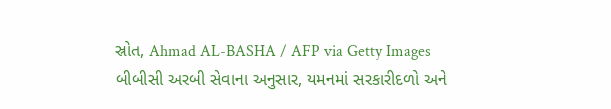સ્રોત, Ahmad AL-BASHA / AFP via Getty Images
બીબીસી અરબી સેવાના અનુસાર, યમનમાં સરકારીદળો અને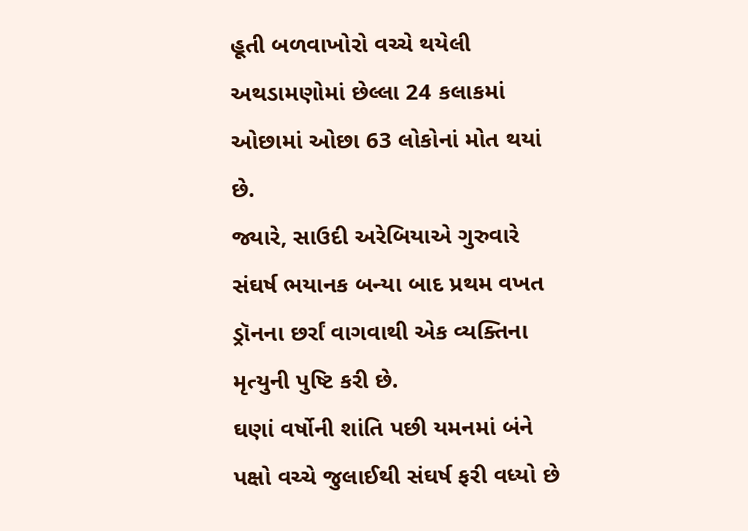હૂતી બળવાખોરો વચ્ચે થયેલી અથડામણોમાં છેલ્લા 24 કલાકમાં ઓછામાં ઓછા 63 લોકોનાં મોત થયાં છે.
જ્યારે, સાઉદી અરેબિયાએ ગુરુવારે સંઘર્ષ ભયાનક બન્યા બાદ પ્રથમ વખત ડ્રૉનના છર્રાં વાગવાથી એક વ્યક્તિના મૃત્યુની પુષ્ટિ કરી છે.
ઘણાં વર્ષોની શાંતિ પછી યમનમાં બંને પક્ષો વચ્ચે જુલાઈથી સંઘર્ષ ફરી વધ્યો છે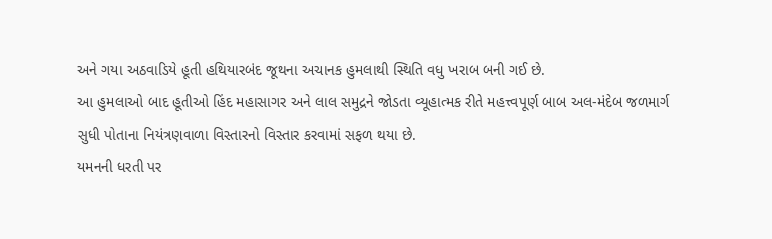અને ગયા અઠવાડિયે હૂતી હથિયારબંદ જૂથના અચાનક હુમલાથી સ્થિતિ વધુ ખરાબ બની ગઈ છે.
આ હુમલાઓ બાદ હૂતીઓ હિંદ મહાસાગર અને લાલ સમુદ્રને જોડતા વ્યૂહાત્મક રીતે મહત્ત્વપૂર્ણ બાબ અલ-મંદેબ જળમાર્ગ સુધી પોતાના નિયંત્રણવાળા વિસ્તારનો વિસ્તાર કરવામાં સફળ થયા છે.
યમનની ધરતી પર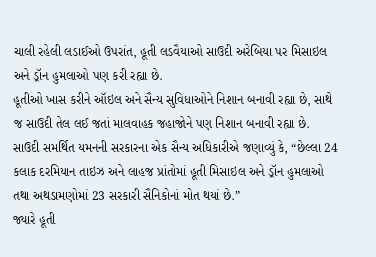ચાલી રહેલી લડાઈઓ ઉપરાંત, હૂતી લડવૈયાઓ સાઉદી અરેબિયા પર મિસાઇલ અને ડ્રૉન હુમલાઓ પણ કરી રહ્યા છે.
હૂતીઓ ખાસ કરીને ઑઇલ અને સૈન્ય સુવિધાઓને નિશાન બનાવી રહ્યા છે, સાથે જ સાઉદી તેલ લઈ જતાં માલવાહક જહાજોને પણ નિશાન બનાવી રહ્યા છે.
સાઉદી સમર્થિત યમનની સરકારના એક સૈન્ય અધિકારીએ જણાવ્યું કે, “છેલ્લા 24 કલાક દરમિયાન તાઇઝ અને લાહજ પ્રાંતોમાં હૂતી મિસાઇલ અને ડ્રૉન હુમલાઓ તથા અથડામણોમાં 23 સરકારી સૈનિકોનાં મોત થયાં છે.”
જ્યારે હૂતી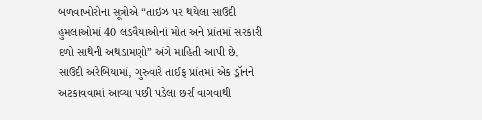બળવાખોરોના સૂત્રોએ “તાઇઝ પર થયેલા સાઉદી હુમલાઓમાં 40 લડવૈયાઓનાં મોત અને પ્રાંતમાં સરકારી દળો સાથેની અથડામણો” અંગે માહિતી આપી છે.
સાઉદી અરેબિયામાં, ગુરુવારે તાઈફ પ્રાંતમાં એક ડ્રૉનને અટકાવવામાં આવ્યા પછી પડેલા છર્રાં વાગવાથી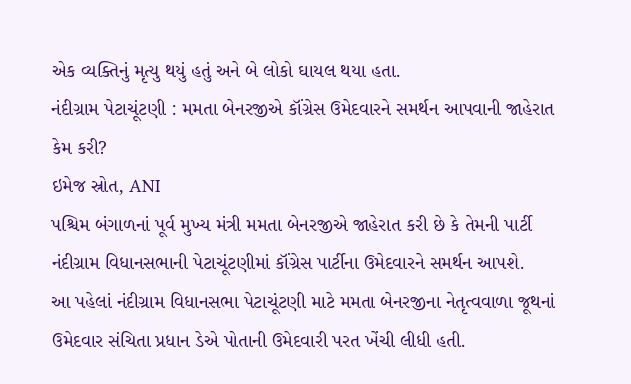એક વ્યક્તિનું મૃત્યુ થયું હતું અને બે લોકો ઘાયલ થયા હતા.
નંદીગ્રામ પેટાચૂંટણી : મમતા બેનરજીએ કૉંગ્રેસ ઉમેદવારને સમર્થન આપવાની જાહેરાત કેમ કરી?
ઇમેજ સ્રોત, ANI
પશ્ચિમ બંગાળનાં પૂર્વ મુખ્ય મંત્રી મમતા બેનરજીએ જાહેરાત કરી છે કે તેમની પાર્ટી નંદીગ્રામ વિધાનસભાની પેટાચૂંટણીમાં કૉંગ્રેસ પાર્ટીના ઉમેદવારને સમર્થન આપશે.
આ પહેલાં નંદીગ્રામ વિધાનસભા પેટાચૂંટણી માટે મમતા બેનરજીના નેતૃત્વવાળા જૂથનાં ઉમેદવાર સંચિતા પ્રધાન ડેએ પોતાની ઉમેદવારી પરત ખેંચી લીધી હતી.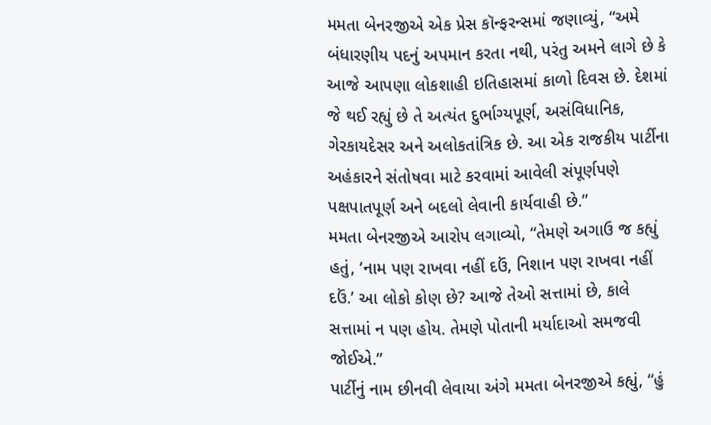મમતા બેનરજીએ એક પ્રેસ કૉન્ફરન્સમાં જણાવ્યું, “અમે બંધારણીય પદનું અપમાન કરતા નથી, પરંતુ અમને લાગે છે કે આજે આપણા લોકશાહી ઇતિહાસમાં કાળો દિવસ છે. દેશમાં જે થઈ રહ્યું છે તે અત્યંત દુર્ભાગ્યપૂર્ણ, અસંવિધાનિક, ગેરકાયદેસર અને અલોકતાંત્રિક છે. આ એક રાજકીય પાર્ટીના અહંકારને સંતોષવા માટે કરવામાં આવેલી સંપૂર્ણપણે પક્ષપાતપૂર્ણ અને બદલો લેવાની કાર્યવાહી છે.”
મમતા બેનરજીએ આરોપ લગાવ્યો, “તેમણે અગાઉ જ કહ્યું હતું, ‘નામ પણ રાખવા નહીં દઉં, નિશાન પણ રાખવા નહીં દઉં.’ આ લોકો કોણ છે? આજે તેઓ સત્તામાં છે, કાલે સત્તામાં ન પણ હોય. તેમણે પોતાની મર્યાદાઓ સમજવી જોઈએ.”
પાર્ટીનું નામ છીનવી લેવાયા અંગે મમતા બેનરજીએ કહ્યું, “હું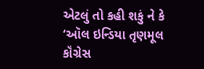એટલું તો કહી શકું ને કે ‘ઑલ ઇન્ડિયા તૃણમૂલ કૉંગ્રેસ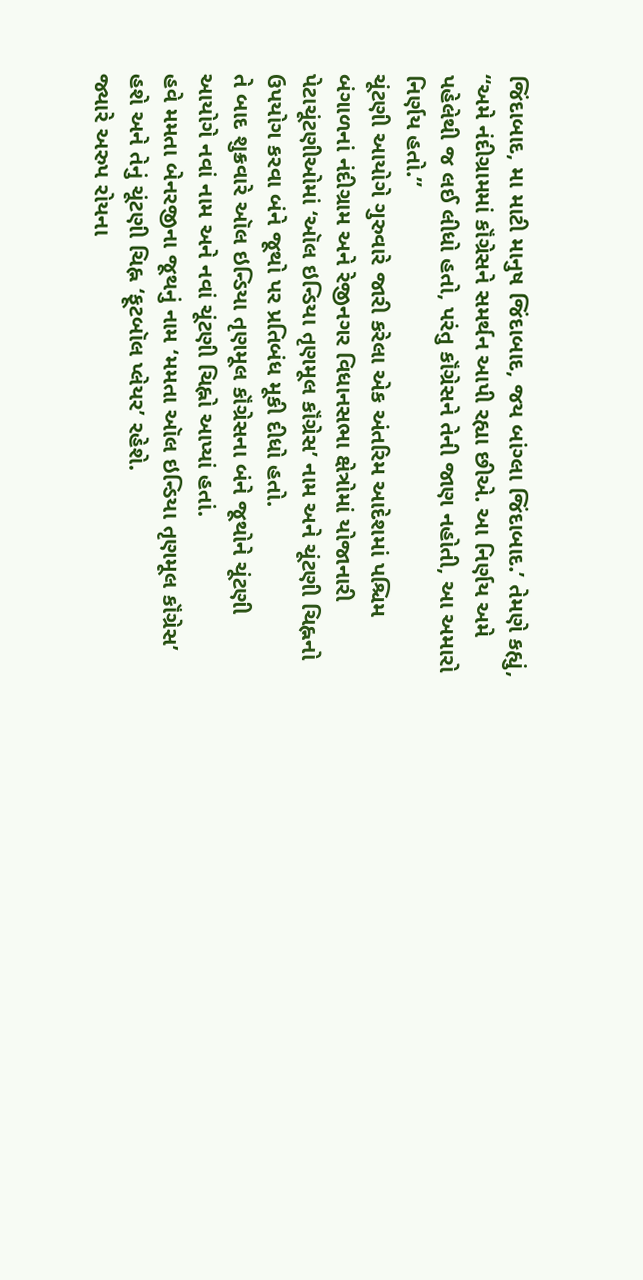જિંદાબાદ, મા માટી માનુષ જિંદાબાદ, જય બાંગ્લા જિંદાબાદ.’ તેમણે કહ્યું, “અમે નંદીગ્રામમાં કૉંગ્રેસને સમર્થન આપી રહ્યા છીએ. આ નિર્ણય અમે પહેલેથી જ લઈ લીધો હતો, પરંતુ કૉંગ્રેસને તેની જાણ નહોતી, આ અમારો નિર્ણય હતો.”
ચૂંટણી આયોગે ગુરુવારે જારી કરેલા એક અંતરિમ આદેશમાં પશ્ચિમ બંગાળનાં નંદીગ્રામ અને રેજીનગર વિધાનસભા ક્ષેત્રોમાં યોજાનારી પેટાચૂંટણીઓમાં ‘ઑલ ઇન્ડિયા તૃણમૂલ કૉંગ્રેસ’ નામ અને ચૂંટણી ચિહ્નનો ઉપયોગ કરવા બંને જૂથો પર પ્રતિબંધ મૂકી દીધો હતો.
તે બાદ શુક્રવારે ઑલ ઇન્ડિયા તૃણમૂલ કૉંગ્રેસના બંને જૂથોને ચૂંટણી આયોગે નવાં નામ અને નવાં ચૂંટણી ચિહ્નો આપ્યાં હતાં.
હવે મમતા બેનરજીના જૂથનું નામ ‘મમતા ઑલ ઇન્ડિયા તૃણમૂલ કૉંગ્રેસ’ હશે અને તેનું ચૂંટણી ચિહ્ન ‘ફૂટબૉલ પ્લેયર’ રહેશે.
જ્યારે અરુપ રોયના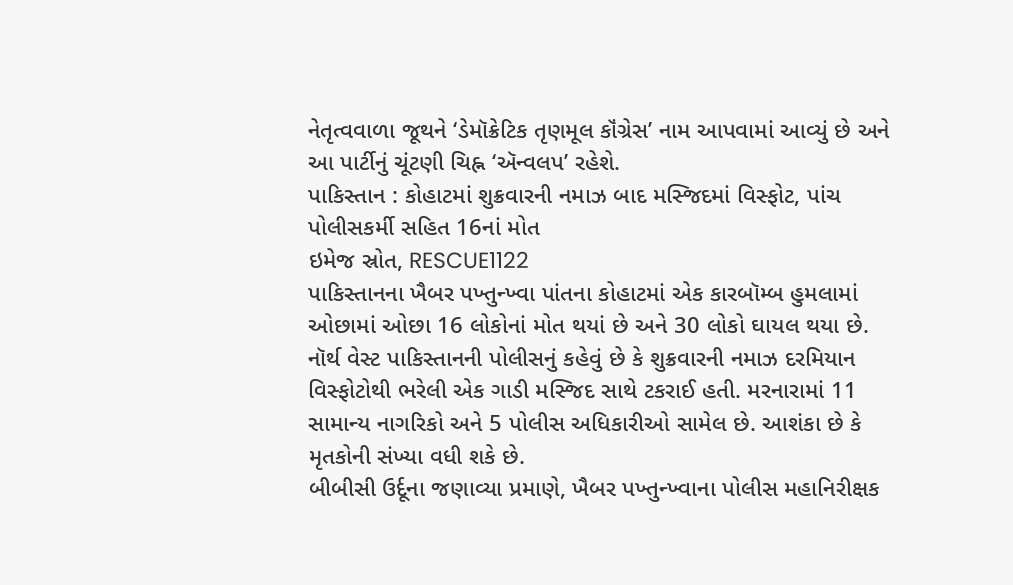નેતૃત્વવાળા જૂથને ‘ડેમૉક્રેટિક તૃણમૂલ કૉંગ્રેસ’ નામ આપવામાં આવ્યું છે અને આ પાર્ટીનું ચૂંટણી ચિહ્ન ‘ઍન્વલપ’ રહેશે.
પાકિસ્તાન : કોહાટમાં શુક્રવારની નમાઝ બાદ મસ્જિદમાં વિસ્ફોટ, પાંચ પોલીસકર્મી સહિત 16નાં મોત
ઇમેજ સ્રોત, RESCUE1122
પાકિસ્તાનના ખૈબર પખ્તુન્ખ્વા પાંતના કોહાટમાં એક કારબૉમ્બ હુમલામાં ઓછામાં ઓછા 16 લોકોનાં મોત થયાં છે અને 30 લોકો ઘાયલ થયા છે.
નૉર્થ વેસ્ટ પાકિસ્તાનની પોલીસનું કહેવું છે કે શુક્રવારની નમાઝ દરમિયાન વિસ્ફોટોથી ભરેલી એક ગાડી મસ્જિદ સાથે ટકરાઈ હતી. મરનારામાં 11 સામાન્ય નાગરિકો અને 5 પોલીસ અધિકારીઓ સામેલ છે. આશંકા છે કે મૃતકોની સંખ્યા વધી શકે છે.
બીબીસી ઉર્દૂના જણાવ્યા પ્રમાણે, ખૈબર પખ્તુન્ખ્વાના પોલીસ મહાનિરીક્ષક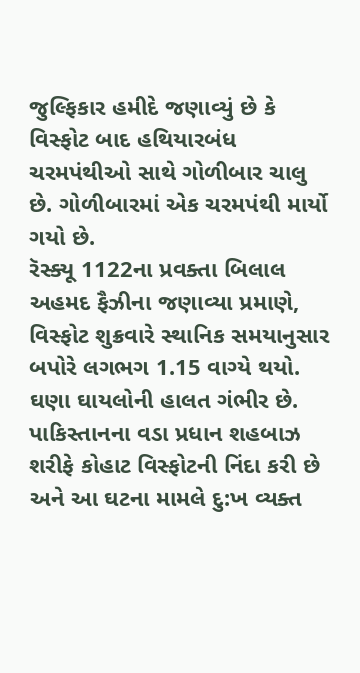જુલ્ફિકાર હમીદે જણાવ્યું છે કે વિસ્ફોટ બાદ હથિયારબંધ ચરમપંથીઓ સાથે ગોળીબાર ચાલુ છે. ગોળીબારમાં એક ચરમપંથી માર્યો ગયો છે.
રૅસ્ક્યૂ 1122ના પ્રવક્તા બિલાલ અહમદ ફૈઝીના જણાવ્યા પ્રમાણે, વિસ્ફોટ શુક્રવારે સ્થાનિક સમયાનુસાર બપોરે લગભગ 1.15 વાગ્યે થયો. ઘણા ઘાયલોની હાલત ગંભીર છે.
પાકિસ્તાનના વડા પ્રધાન શહબાઝ શરીફે કોહાટ વિસ્ફોટની નિંદા કરી છે અને આ ઘટના મામલે દુ:ખ વ્યક્ત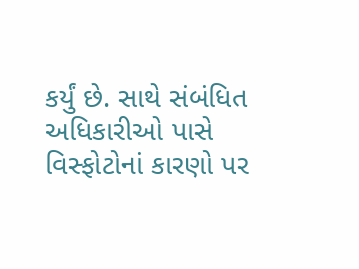કર્યું છે. સાથે સંબંધિત અધિકારીઓ પાસે વિસ્ફોટોનાં કારણો પર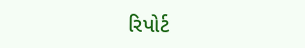રિપોર્ટ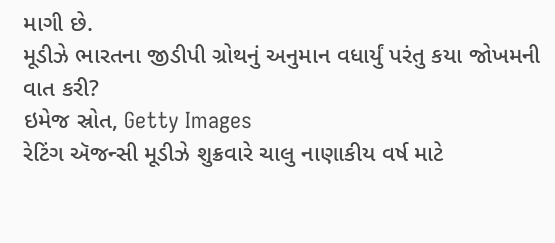માગી છે.
મૂડીઝે ભારતના જીડીપી ગ્રોથનું અનુમાન વધાર્યું પરંતુ કયા જોખમની વાત કરી?
ઇમેજ સ્રોત, Getty Images
રેટિંગ ઍજન્સી મૂડીઝે શુક્રવારે ચાલુ નાણાકીય વર્ષ માટે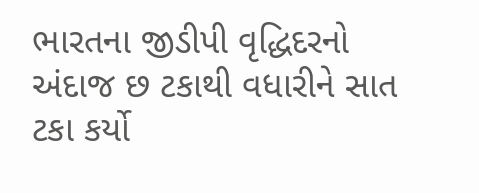ભારતના જીડીપી વૃદ્ધિદરનો અંદાજ છ ટકાથી વધારીને સાત ટકા કર્યો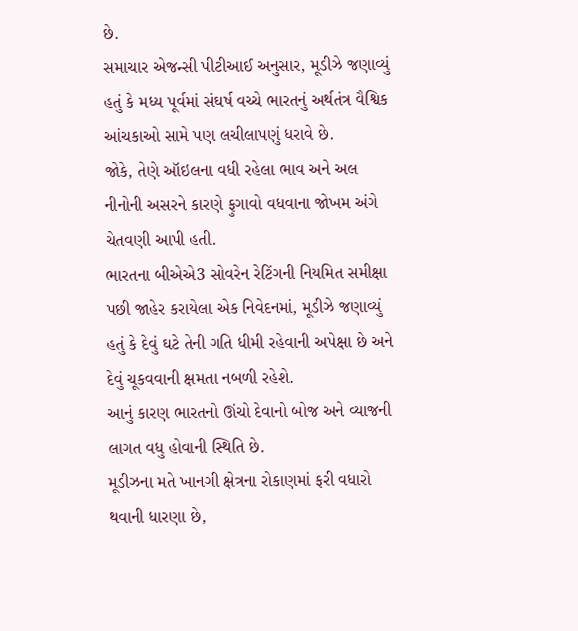છે.
સમાચાર એજન્સી પીટીઆઈ અનુસાર, મૂડીઝે જણાવ્યું હતું કે મધ્ય પૂર્વમાં સંઘર્ષ વચ્ચે ભારતનું અર્થતંત્ર વૈશ્વિક આંચકાઓ સામે પણ લચીલાપણું ધરાવે છે.
જોકે, તેણે ઑઇલના વધી રહેલા ભાવ અને અલ નીનોની અસરને કારણે ફુગાવો વધવાના જોખમ અંગે ચેતવણી આપી હતી.
ભારતના બીએએ3 સોવરેન રેટિંગની નિયમિત સમીક્ષા પછી જાહેર કરાયેલા એક નિવેદનમાં, મૂડીઝે જણાવ્યું હતું કે દેવું ઘટે તેની ગતિ ધીમી રહેવાની અપેક્ષા છે અને દેવું ચૂકવવાની ક્ષમતા નબળી રહેશે.
આનું કારણ ભારતનો ઊંચો દેવાનો બોજ અને વ્યાજની લાગત વધુ હોવાની સ્થિતિ છે.
મૂડીઝના મતે ખાનગી ક્ષેત્રના રોકાણમાં ફરી વધારો થવાની ધારણા છે,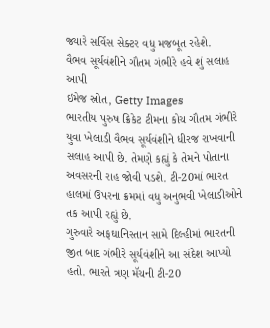જ્યારે સર્વિસ સેક્ટર વધુ મજબૂત રહેશે.
વૈભવ સૂર્યવંશીને ગૌતમ ગંભીરે હવે શું સલાહ આપી
ઇમેજ સ્રોત, Getty Images
ભારતીય પુરુષ ક્રિકેટ ટીમના કોચ ગૌતમ ગંભીરે યુવા ખેલાડી વૈભવ સૂર્યવંશીને ધીરજ રાખવાની સલાહ આપી છે. તેમણે કહ્યું કે તેમને પોતાના અવસરની રાહ જોવી પડશે. ટી-20માં ભારત હાલમાં ઉપરના ક્રમમાં વધુ અનુભવી ખેલાડીઓને તક આપી રહ્યું છે.
ગુરુવારે અફઘાનિસ્તાન સામે દિલ્હીમાં ભારતની જીત બાદ ગંભીરે સૂર્યવંશીને આ સંદેશ આપ્યો હતો. ભારતે ત્રણ મૅચની ટી-20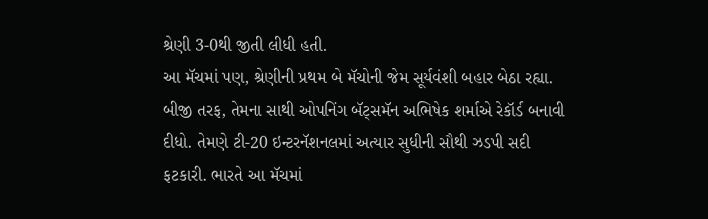શ્રેણી 3-0થી જીતી લીધી હતી.
આ મૅચમાં પણ, શ્રેણીની પ્રથમ બે મૅચોની જેમ સૂર્યવંશી બહાર બેઠા રહ્યા.
બીજી તરફ, તેમના સાથી ઓપનિંગ બૅટ્સમૅન અભિષેક શર્માએ રેકૉર્ડ બનાવી દીધો. તેમણે ટી-20 ઇન્ટરનૅશનલમાં અત્યાર સુધીની સૌથી ઝડપી સદી ફટકારી. ભારતે આ મૅચમાં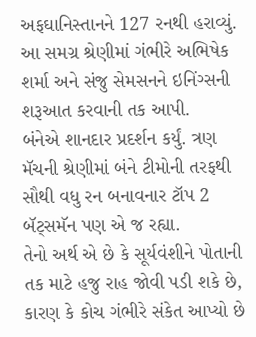અફઘાનિસ્તાનને 127 રનથી હરાવ્યું.
આ સમગ્ર શ્રેણીમાં ગંભીરે અભિષેક શર્મા અને સંજુ સેમસનને ઇનિંગ્સની શરૂઆત કરવાની તક આપી.
બંનેએ શાનદાર પ્રદર્શન કર્યું. ત્રણ મૅચની શ્રેણીમાં બંને ટીમોની તરફથી સૌથી વધુ રન બનાવનાર ટૉપ 2 બૅટ્સમૅન પણ એ જ રહ્યા.
તેનો અર્થ એ છે કે સૂર્યવંશીને પોતાની તક માટે હજુ રાહ જોવી પડી શકે છે, કારણ કે કોચ ગંભીરે સંકેત આપ્યો છે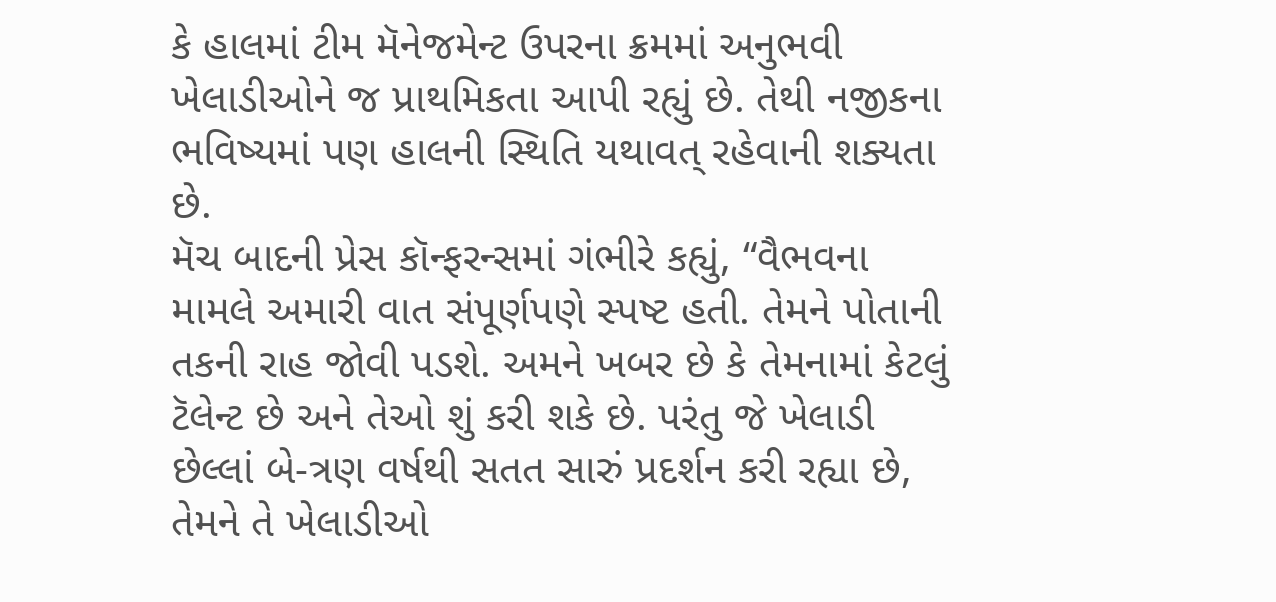કે હાલમાં ટીમ મૅનેજમેન્ટ ઉપરના ક્રમમાં અનુભવી ખેલાડીઓને જ પ્રાથમિકતા આપી રહ્યું છે. તેથી નજીકના ભવિષ્યમાં પણ હાલની સ્થિતિ યથાવત્ રહેવાની શક્યતા છે.
મૅચ બાદની પ્રેસ કૉન્ફરન્સમાં ગંભીરે કહ્યું, “વૈભવના મામલે અમારી વાત સંપૂર્ણપણે સ્પષ્ટ હતી. તેમને પોતાની તકની રાહ જોવી પડશે. અમને ખબર છે કે તેમનામાં કેટલું ટૅલેન્ટ છે અને તેઓ શું કરી શકે છે. પરંતુ જે ખેલાડી છેલ્લાં બે-ત્રણ વર્ષથી સતત સારું પ્રદર્શન કરી રહ્યા છે, તેમને તે ખેલાડીઓ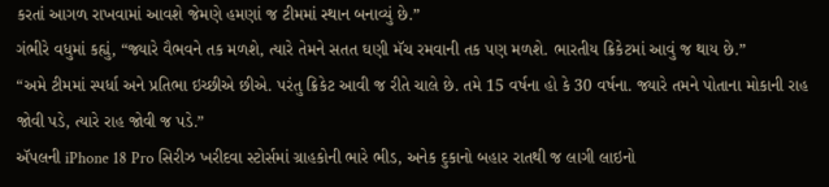કરતાં આગળ રાખવામાં આવશે જેમણે હમણાં જ ટીમમાં સ્થાન બનાવ્યું છે.”
ગંભીરે વધુમાં કહ્યું, “જ્યારે વૈભવને તક મળશે, ત્યારે તેમને સતત ઘણી મૅચ રમવાની તક પણ મળશે. ભારતીય ક્રિકેટમાં આવું જ થાય છે.”
“અમે ટીમમાં સ્પર્ધા અને પ્રતિભા ઇચ્છીએ છીએ. પરંતુ ક્રિકેટ આવી જ રીતે ચાલે છે. તમે 15 વર્ષના હો કે 30 વર્ષના. જ્યારે તમને પોતાના મોકાની રાહ જોવી પડે, ત્યારે રાહ જોવી જ પડે.”
ઍપલની iPhone 18 Pro સિરીઝ ખરીદવા સ્ટોર્સમાં ગ્રાહકોની ભારે ભીડ, અનેક દુકાનો બહાર રાતથી જ લાગી લાઇનો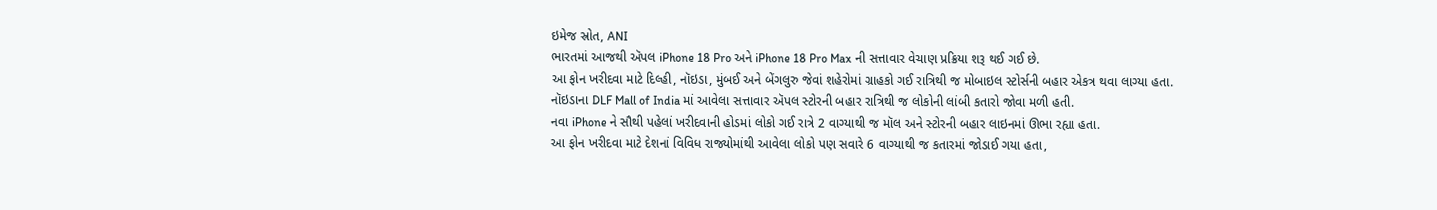ઇમેજ સ્રોત, ANI
ભારતમાં આજથી ઍપલ iPhone 18 Pro અને iPhone 18 Pro Max ની સત્તાવાર વેચાણ પ્રક્રિયા શરૂ થઈ ગઈ છે.
આ ફોન ખરીદવા માટે દિલ્હી, નૉઇડા, મુંબઈ અને બેંગલુરુ જેવાં શહેરોમાં ગ્રાહકો ગઈ રાત્રિથી જ મોબાઇલ સ્ટોર્સની બહાર એકત્ર થવા લાગ્યા હતા.
નૉઇડાના DLF Mall of India માં આવેલા સત્તાવાર ઍપલ સ્ટોરની બહાર રાત્રિથી જ લોકોની લાંબી કતારો જોવા મળી હતી.
નવા iPhone ને સૌથી પહેલાં ખરીદવાની હોડમાં લોકો ગઈ રાત્રે 2 વાગ્યાથી જ મૉલ અને સ્ટોરની બહાર લાઇનમાં ઊભા રહ્યા હતા.
આ ફોન ખરીદવા માટે દેશનાં વિવિધ રાજ્યોમાંથી આવેલા લોકો પણ સવારે 6 વાગ્યાથી જ કતારમાં જોડાઈ ગયા હતા,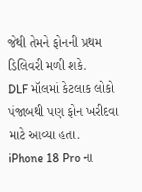જેથી તેમને ફોનની પ્રથમ ડિલિવરી મળી શકે.
DLF મૉલમાં કેટલાક લોકો પંજાબથી પણ ફોન ખરીદવા માટે આવ્યા હતા.
iPhone 18 Pro ના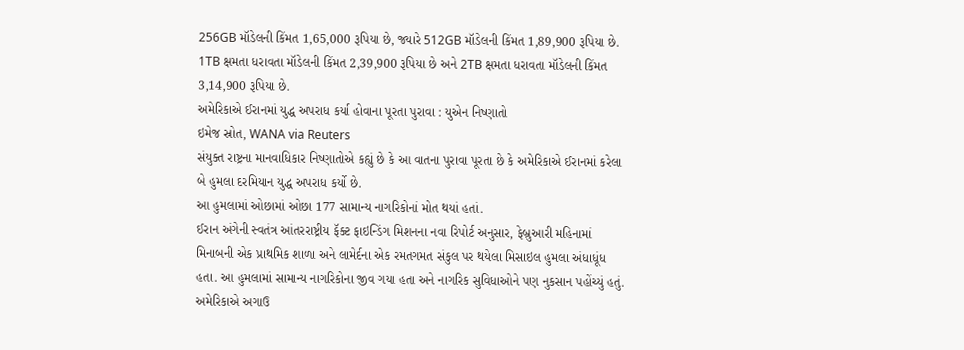256GB મૉડેલની કિંમત 1,65,000 રૂપિયા છે, જ્યારે 512GB મૉડેલની કિંમત 1,89,900 રૂપિયા છે. 1TB ક્ષમતા ધરાવતા મૉડેલની કિંમત 2,39,900 રૂપિયા છે અને 2TB ક્ષમતા ધરાવતા મૉડેલની કિંમત 3,14,900 રૂપિયા છે.
અમેરિકાએ ઈરાનમાં યુદ્ધ અપરાધ કર્યા હોવાના પૂરતા પુરાવા : યુએન નિષ્ણાતો
ઇમેજ સ્રોત, WANA via Reuters
સંયુક્ત રાષ્ટ્રના માનવાધિકાર નિષ્ણાતોએ કહ્યું છે કે આ વાતના પુરાવા પૂરતા છે કે અમેરિકાએ ઈરાનમાં કરેલા બે હુમલા દરમિયાન યુદ્ધ અપરાધ કર્યો છે.
આ હુમલામાં ઓછામાં ઓછા 177 સામાન્ય નાગરિકોનાં મોત થયાં હતાં.
ઈરાન અંગેની સ્વતંત્ર આંતરરાષ્ટ્રીય ફૅક્ટ ફાઇન્ડિંગ મિશનના નવા રિપોર્ટ અનુસાર, ફેબ્રુઆરી મહિનામાં મિનાબની એક પ્રાથમિક શાળા અને લામેર્દના એક રમતગમત સંકુલ પર થયેલા મિસાઇલ હુમલા અંધાધૂંધ હતા. આ હુમલામાં સામાન્ય નાગરિકોના જીવ ગયા હતા અને નાગરિક સુવિધાઓને પણ નુકસાન પહોંચ્યું હતું.
અમેરિકાએ અગાઉ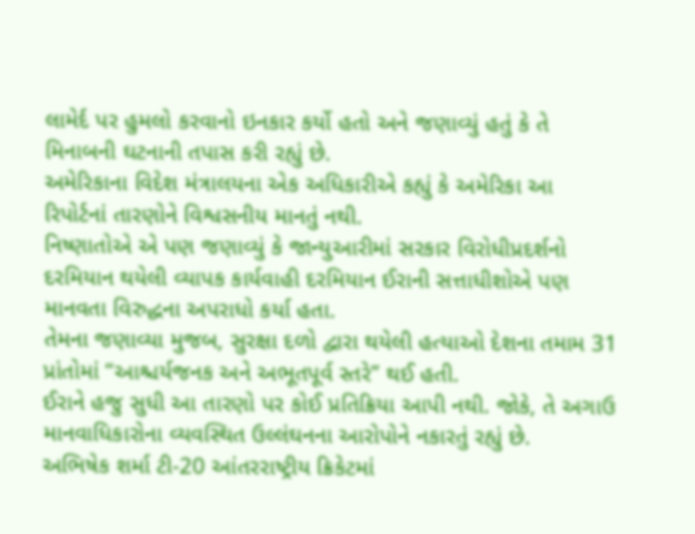લામેર્દ પર હુમલો કરવાનો ઇનકાર કર્યો હતો અને જણાવ્યું હતું કે તે મિનાબની ઘટનાની તપાસ કરી રહ્યું છે.
અમેરિકાના વિદેશ મંત્રાલયના એક અધિકારીએ કહ્યું કે અમેરિકા આ રિપોર્ટનાં તારણોને વિશ્વસનીય માનતું નથી.
નિષ્ણાતોએ એ પણ જણાવ્યું કે જાન્યુઆરીમાં સરકાર વિરોધીપ્રદર્શનો દરમિયાન થયેલી વ્યાપક કાર્યવાહી દરમિયાન ઈરાની સત્તાધીશોએ પણ માનવતા વિરુદ્ધના અપરાધો કર્યા હતા.
તેમના જણાવ્યા મુજબ, સુરક્ષા દળો દ્વારા થયેલી હત્યાઓ દેશના તમામ 31 પ્રાંતોમાં “આશ્ચર્યજનક અને અભૂતપૂર્વ સ્તરે” થઈ હતી.
ઈરાને હજુ સુધી આ તારણો પર કોઈ પ્રતિક્રિયા આપી નથી. જોકે, તે અગાઉ માનવાધિકારોના વ્યવસ્થિત ઉલ્લંઘનના આરોપોને નકારતું રહ્યું છે.
અભિષેક શર્મા ટી-20 આંતરરાષ્ટ્રીય ક્રિકેટમાં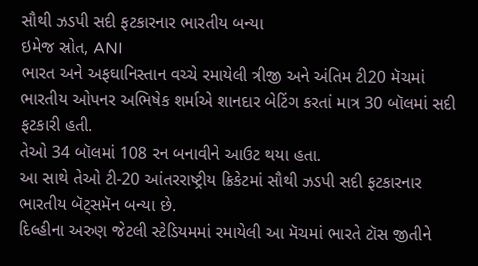સૌથી ઝડપી સદી ફટકારનાર ભારતીય બન્યા
ઇમેજ સ્રોત, ANI
ભારત અને અફઘાનિસ્તાન વચ્ચે રમાયેલી ત્રીજી અને અંતિમ ટી20 મૅચમાં ભારતીય ઓપનર અભિષેક શર્માએ શાનદાર બેટિંગ કરતાં માત્ર 30 બૉલમાં સદી ફટકારી હતી.
તેઓ 34 બૉલમાં 108 રન બનાવીને આઉટ થયા હતા.
આ સાથે તેઓ ટી-20 આંતરરાષ્ટ્રીય ક્રિકેટમાં સૌથી ઝડપી સદી ફટકારનાર ભારતીય બૅટ્સમૅન બન્યા છે.
દિલ્હીના અરુણ જેટલી સ્ટેડિયમમાં રમાયેલી આ મૅચમાં ભારતે ટૉસ જીતીને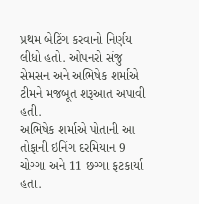પ્રથમ બેટિંગ કરવાનો નિર્ણય લીધો હતો. ઓપનરો સંજુ સેમસન અને અભિષેક શર્માએ ટીમને મજબૂત શરૂઆત અપાવી હતી.
અભિષેક શર્માએ પોતાની આ તોફાની ઇનિંગ દરમિયાન 9 ચોગ્ગા અને 11 છગ્ગા ફટકાર્યા હતા.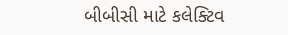બીબીસી માટે કલેક્ટિવ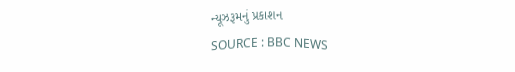ન્યૂઝરૂમનું પ્રકાશન
SOURCE : BBC NEWS